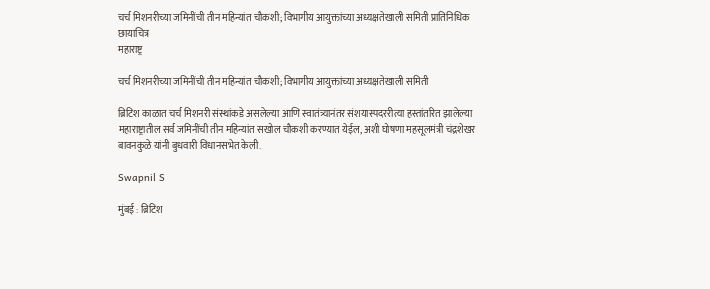चर्च मिशनरीच्या जमिनींची तीन महिन्यांत चौकशी; विभागीय आयुक्तांच्या अध्यक्षतेखाली समिती प्रातिनिधिक छायाचित्र
महाराष्ट्र

चर्च मिशनरीच्या जमिनींची तीन महिन्यांत चौकशी; विभागीय आयुक्तांच्या अध्यक्षतेखाली समिती

ब्रिटिश काळात चर्च मिशनरी संस्थांकडे असलेल्या आणि स्वातंत्र्यानंतर संशयास्पदररीत्या हस्तांतरित झालेल्या महाराष्ट्रातील सर्व जमिनींची तीन महिन्यांत सखोल चौकशी करण्यात येईल, अशी घोषणा महसूलमंत्री चंद्रशेखर बावनकुळे यांनी बुधवारी विधानसभेत केली.

Swapnil S

मुंबई : ब्रिटिश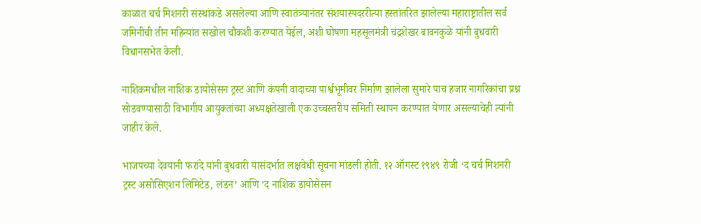काळात चर्च मिशनरी संस्थांकडे असलेल्या आणि स्वातंत्र्यानंतर संशयास्पदररीत्या हस्तांतरित झालेल्या महाराष्ट्रातील सर्व जमिनींची तीन महिन्यांत सखोल चौकशी करण्यात येईल, अशी घोषणा महसूलमंत्री चंद्रशेखर बावनकुळे यांनी बुधवारी विधानसभेत केली.

नाशिकमधील नाशिक डायोसेसन ट्रस्ट आणि कंपनी वादाच्या पार्श्वभूमीवर निर्माण झालेला सुमारे पाच हजार नागरिकांचा प्रश्न सोडवण्यासाठी विभागीय आयुक्तांच्या अध्यक्षतेखाली एक उच्चस्तरीय समिती स्थापन करण्यात येणार असल्याचेही त्यांनी जाहीर केले.

भाजपच्या देवयानी फरांदे यांनी बुधवारी यासंदर्भात लक्षवेधी सूचना मांडली होती. १२ ऑगस्ट १९४९ रोजी ‘द चर्च मिशनरी ट्रस्ट असोसिएशन लिमिटेड, लंडन’ आणि ’द नाशिक डायोसेसन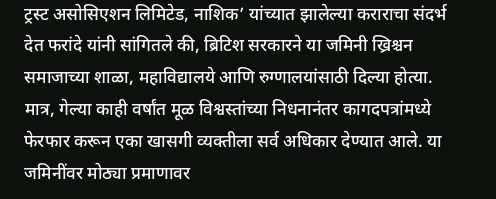ट्रस्ट असोसिएशन लिमिटेड, नाशिक’ यांच्यात झालेल्या कराराचा संदर्भ देत फरांदे यांनी सांगितले की, ब्रिटिश सरकारने या जमिनी ख्रिश्चन समाजाच्या शाळा, महाविद्यालये आणि रुग्णालयांसाठी दिल्या होत्या. मात्र, गेल्या काही वर्षांत मूळ विश्वस्तांच्या निधनानंतर कागदपत्रांमध्ये फेरफार करून एका खासगी व्यक्तीला सर्व अधिकार देण्यात आले. या जमिनींवर मोठ्या प्रमाणावर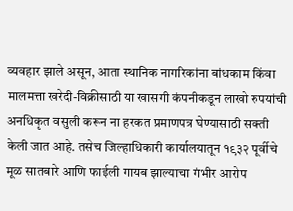व्यवहार झाले असून, आता स्थानिक नागरिकांना बांधकाम किंवा मालमत्ता खरेदी-विक्रीसाठी या खासगी कंपनीकडून लाखो रुपयांची अनधिकृत वसुली करून ना हरकत प्रमाणपत्र घेण्यासाठी सक्ती केली जात आहे. तसेच जिल्हाधिकारी कार्यालयातून १९३२ पूर्वीचे मूळ सातबारे आणि फाईली गायब झाल्याचा गंभीर आरोप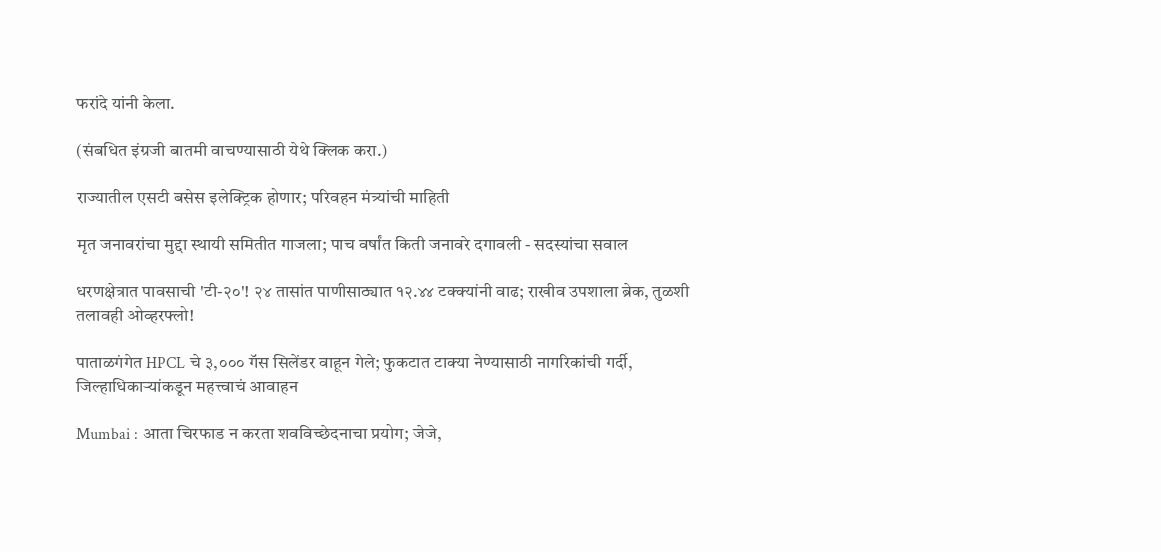फरांदे यांनी केला.

(संबधित इंग्रजी बातमी वाचण्यासाठी येथे क्लिक करा.)

राज्यातील एसटी बसेस इलेक्ट्रिक होणार; परिवहन मंत्र्यांची माहिती

मृत जनावरांचा मुद्दा स्थायी समितीत गाजला; पाच वर्षांत किती जनावरे दगावली - सदस्यांचा सवाल

धरणक्षेत्रात पावसाची 'टी-२०'! २४ तासांत पाणीसाठ्यात १२.४४ टक्क्यांनी वाढ; राखीव उपशाला ब्रेक, तुळशी तलावही ओव्हरफ्लो!

पाताळगंगेत HPCL चे ३,००० गॅस सिलेंडर वाहून गेले; फुकटात टाक्या नेण्यासाठी नागरिकांची गर्दी, जिल्हाधिकाऱ्यांकडून महत्त्वाचं आवाहन

Mumbai : आता चिरफाड न करता शवविच्छेदनाचा प्रयोग; जेजे,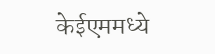केईएममध्ये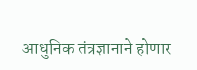आधुनिक तंत्रज्ञानाने होणार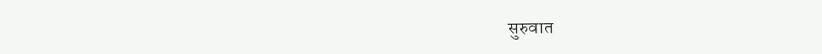सुरुवात